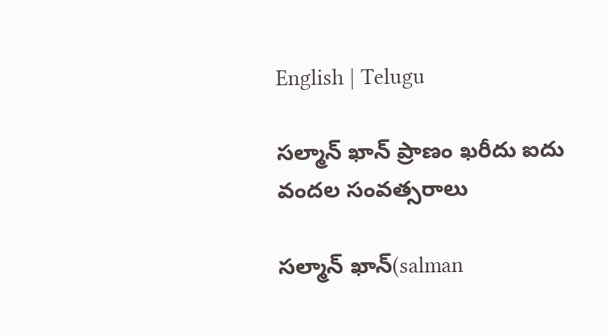English | Telugu

సల్మాన్ ఖాన్ ప్రాణం ఖరీదు ఐదు వందల సంవత్సరాలు

సల్మాన్ ఖాన్(salman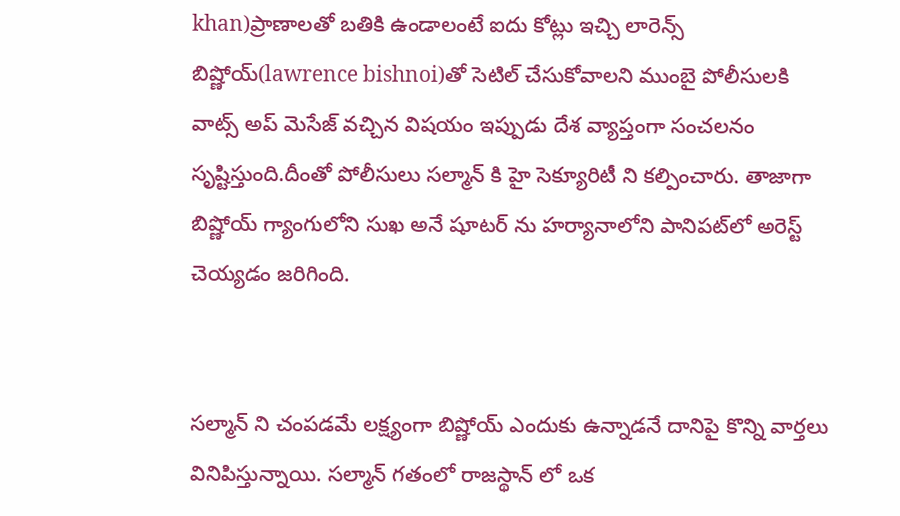khan)ప్రాణాలతో బతికి ఉండాలంటే ఐదు కోట్లు ఇచ్చి లారెన్స్ బిష్ణోయ్(lawrence bishnoi)తో సెటిల్ చేసుకోవాలని ముంబై పోలీసులకి వాట్స్ అప్ మెసేజ్ వచ్చిన విషయం ఇప్పుడు దేశ వ్యాప్తంగా సంచలనం సృష్టిస్తుంది.దీంతో పోలీసులు సల్మాన్ కి హై సెక్యూరిటీ ని కల్పించారు. తాజాగా బిష్ణోయ్ గ్యాంగులోని సుఖ అనే షూటర్ ను హర్యానాలోని పానిపట్‌లో అరెస్ట్ చెయ్యడం జరిగింది.


సల్మాన్ ని చంపడమే లక్ష్యంగా బిష్ణోయ్ ఎందుకు ఉన్నాడనే దానిపై కొన్ని వార్తలు వినిపిస్తున్నాయి. సల్మాన్ గతంలో రాజస్థాన్ లో ఒక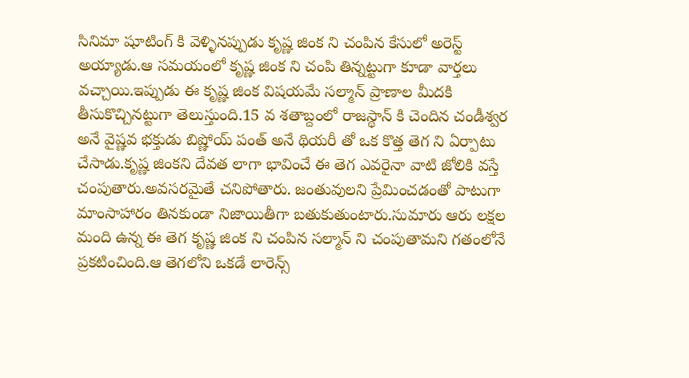సినిమా షూటింగ్ కి వెళ్ళినప్పుడు కృష్ణ జింక ని చంపిన కేసులో అరెస్ట్ అయ్యాడు.ఆ సమయంలో కృష్ణ జింక ని చంపి తిన్నట్టుగా కూడా వార్తలు వచ్చాయి.ఇప్పుడు ఈ కృష్ణ జింక విషయమే సల్మాన్ ప్రాణాల మీదకి తీసుకొచ్చినట్టుగా తెలుస్తుంది.15 వ శతాబ్దంలో రాజస్థాన్ కి చెందిన చండీశ్వర అనే వైష్ణవ భక్తుడు బిష్ణోయ్ పంత్ అనే థియరీ తో ఒక కొత్త తెగ ని ఏర్పాటు చేసాడు.కృష్ణ జింకని దేవత లాగా భావించే ఈ తెగ ఎవరైనా వాటి జోలికి వస్తే చంపుతారు.అవసరమైతే చనిపోతారు. జంతువులని ప్రేమించడంతో పాటుగా మాంసాహారం తినకుండా నిజాయితీగా బతుకుతుంటారు.సుమారు ఆరు లక్షల మంది ఉన్న ఈ తెగ కృష్ణ జింక ని చంపిన సల్మాన్ ని చంపుతామని గతంలోనే ప్రకటించింది.ఆ తెగలోని ఒకడే లారెన్స్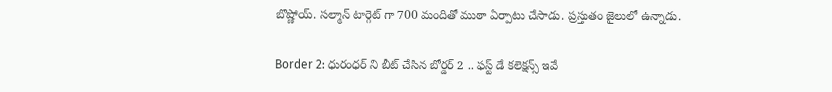బొష్ణోయ్. సల్మాన్ టార్గెట్ గా 700 మందితో ముఠా ఏర్పాటు చేసాడు. ప్రస్తుతం జైలులో ఉన్నాడు.

Border 2: ధురంధర్ ని బీట్ చేసిన బోర్డర్ 2 .. ఫస్ట్ డే కలెక్షన్స్ ఇవే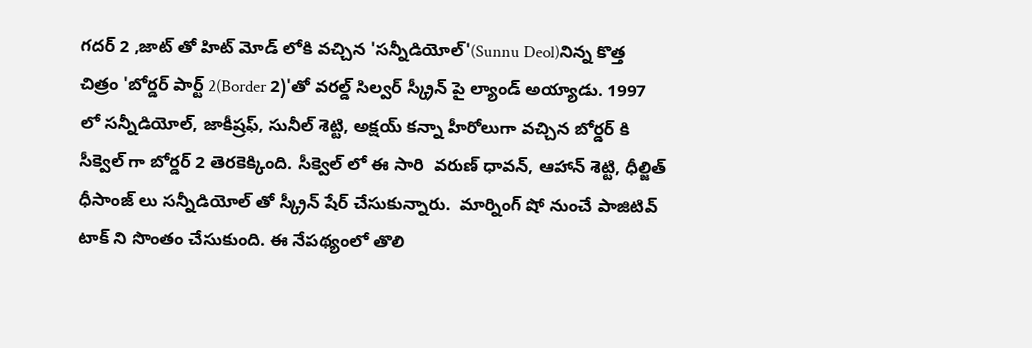గదర్ 2 ,జాట్ తో హిట్ మోడ్ లోకి వచ్చిన 'సన్నీడియోల్'(Sunnu Deol)నిన్న కొత్త చిత్రం 'బోర్డర్ పార్ట్ 2(Border 2)'తో వరల్డ్ సిల్వర్ స్క్రీన్ పై ల్యాండ్ అయ్యాడు. 1997 లో సన్నీడియోల్, జాకీష్రఫ్, సునీల్ శెట్టి, అక్షయ్ కన్నా హీరోలుగా వచ్చిన బోర్డర్ కి సీక్వెల్ గా బోర్డర్ 2 తెరకెక్కింది. సీక్వెల్ లో ఈ సారి  వరుణ్ ధావన్, ఆహాన్ శెట్టి, ధీల్జిత్ ధీసాంజ్ లు సన్నీడియోల్ తో స్క్రీన్ షేర్ చేసుకున్నారు.  మార్నింగ్ షో నుంచే పాజిటివ్ టాక్ ని సొంతం చేసుకుంది. ఈ నేపథ్యంలో తొలి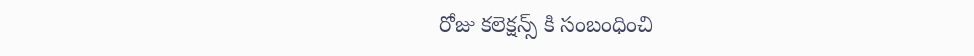రోజు కలెక్షన్స్ కి సంబంధించి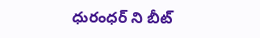ధురంధర్ ని బీట్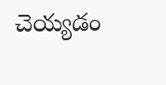చెయ్యడం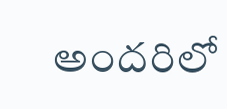అందరిలో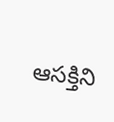ఆసక్తిని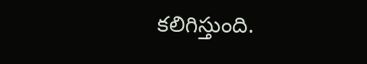కలిగిస్తుంది.